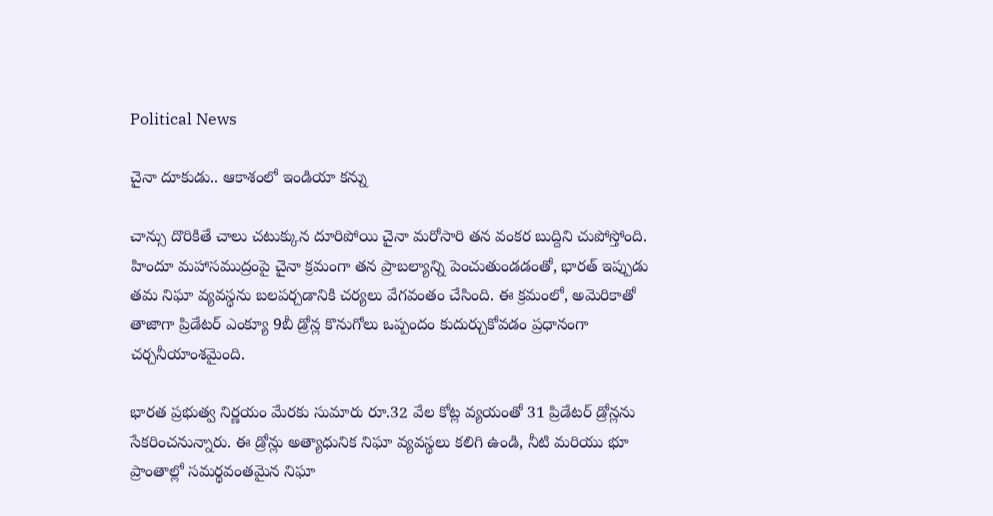Political News

చైనా దూకుడు.. ఆకాశంలో ఇండియా కన్ను

చాన్సు దొరికితే చాలు చటుక్కున దూరిపోయి చైనా మరోసారి తన వంకర బుద్దిని చుపోస్తోంది. హిందూ మహాసముద్రంపై చైనా క్రమంగా తన ప్రాబల్యాన్ని పెంచుతుండడంతో, భారత్ ఇప్పుడు తమ నిఘా వ్యవస్థను బలపర్చడానికి చర్యలు వేగవంతం చేసింది. ఈ క్రమంలో, అమెరికాతో తాజాగా ప్రిడేటర్ ఎంక్యూ 9బీ డ్రోన్ల కొనుగోలు ఒప్పందం కుదుర్చుకోవడం ప్రధానంగా చర్చనీయాంశమైంది.

భారత ప్రభుత్వ నిర్ణయం మేరకు సుమారు రూ.32 వేల కోట్ల వ్యయంతో 31 ప్రిడేటర్ డ్రోన్లను సేకరించనున్నారు. ఈ డ్రోన్లు అత్యాధునిక నిఘా వ్యవస్థలు కలిగి ఉండి, నీటి మరియు భూ ప్రాంతాల్లో సమర్థవంతమైన నిఘా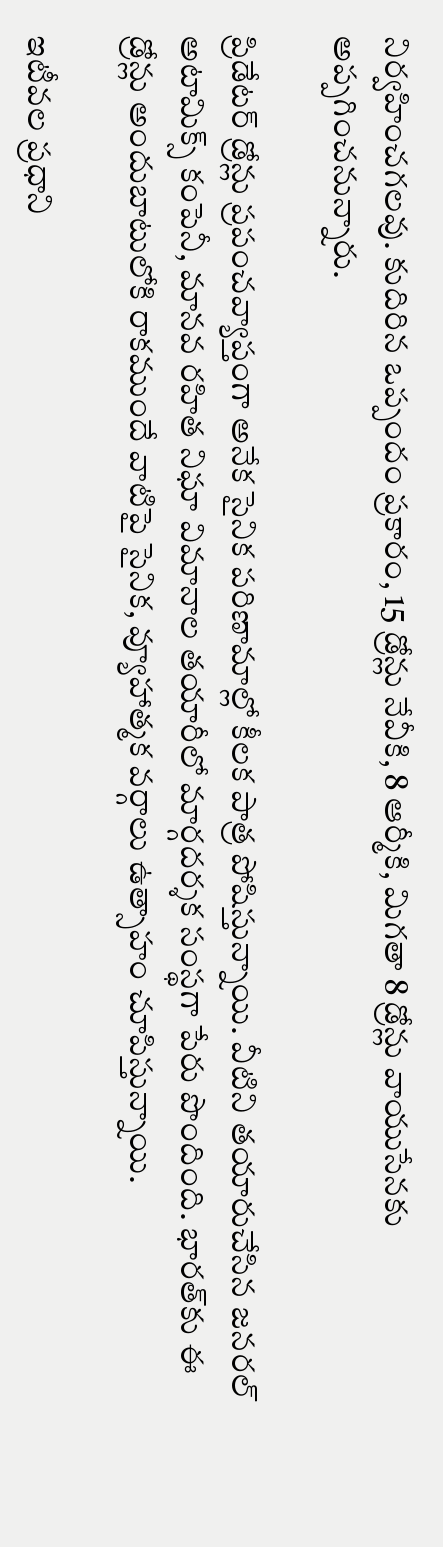నిర్వహించగలవు. కుదిరిన ఒప్పందం ప్రకారం, 15 డ్రోన్లు నేవీకి, 8 ఆర్మీకి, మిగతా 8 డ్రోన్లు వాయుసేనకు అప్పగించనున్నారు.

ప్రిడేటర్ డ్రోన్లు ప్రపంచవ్యాప్తంగా అనేక సైనిక పరిణామాల్లో కీలక పాత్ర పోషిస్తున్నాయి. వీటిని తయారుచేసిన జనరల్ అటామిక్స్ కంపెనీ, మానవ రహిత నిఘా విమానాల తయారీలో మార్గదర్శక సంస్థగా పేరు పొందింది. భారత్‌కు ఈ డ్రోన్లు అందుబాటులోకి రాకముందే వాటిపై సైనిక, వ్యూహాత్మక వర్గాలు ఉత్సాహం చూపిస్తున్నాయి.

ఇటీవల ప్రధాని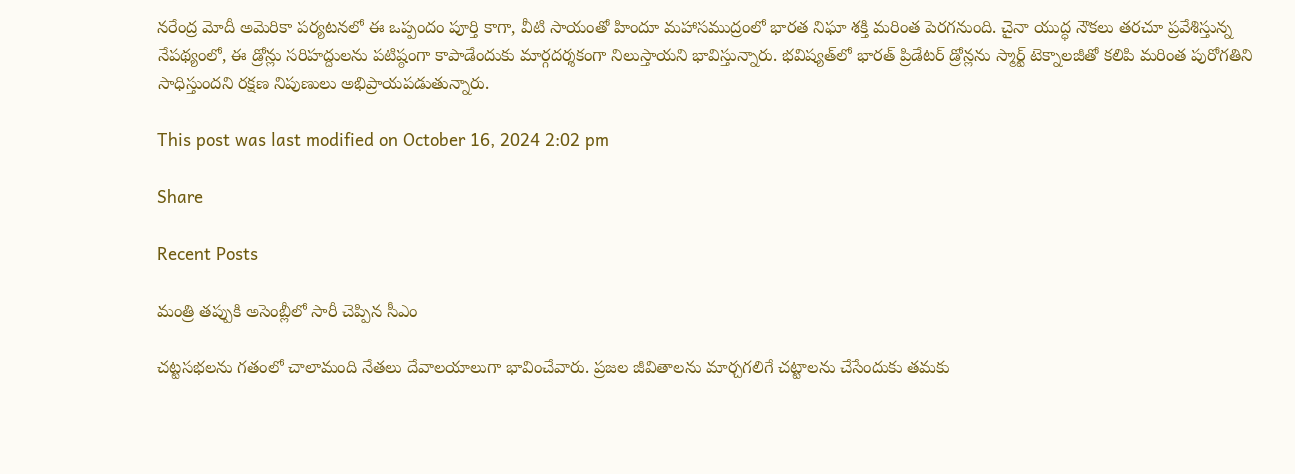నరేంద్ర మోదీ అమెరికా పర్యటనలో ఈ ఒప్పందం పూర్తి కాగా, వీటి సాయంతో హిందూ మహాసముద్రంలో భారత నిఘా శక్తి మరింత పెరగనుంది. చైనా యుద్ధ నౌకలు తరచూ ప్రవేశిస్తున్న నేపథ్యంలో, ఈ డ్రోన్లు సరిహద్దులను పటిష్ఠంగా కాపాడేందుకు మార్గదర్శకంగా నిలుస్తాయని భావిస్తున్నారు. భవిష్యత్‌లో భారత్ ప్రిడేటర్ డ్రోన్లను స్మార్ట్ టెక్నాలజీతో కలిపి మరింత పురోగతిని సాధిస్తుందని రక్షణ నిపుణులు అభిప్రాయపడుతున్నారు.

This post was last modified on October 16, 2024 2:02 pm

Share

Recent Posts

మంత్రి తప్పుకి అసెంబ్లీలో సారీ చెప్పిన సీఎం

చట్టసభలను గతంలో చాలామంది నేతలు దేవాలయాలుగా భావించేవారు. ప్రజల జీవితాలను మార్చగలిగే చట్టాలను చేసేందుకు తమకు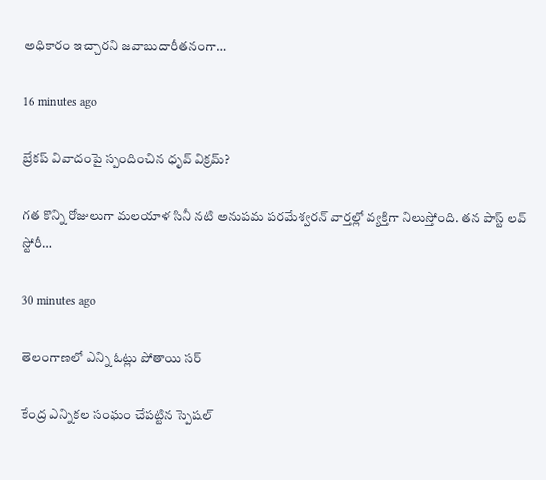అధికారం ఇచ్చారని జవాబుదారీతనంగా…

16 minutes ago

బ్రేకప్ వివాదంపై స్పందించిన ధృవ్ విక్రమ్?

గ‌త కొన్ని రోజులుగా మ‌ల‌యాళ సినీ న‌టి అనుప‌మ ప‌ర‌మేశ్వ‌ర‌న్ వార్త‌ల్లో వ్య‌క్తిగా నిలుస్తోంది. త‌న పాస్ట్ ల‌వ్ స్టోరీ…

30 minutes ago

తెలంగాణలో ఎన్ని ఓట్లు పోతాయి స‌ర్‌

కేంద్ర ఎన్నిక‌ల సంఘం చేప‌ట్టిన స్పెష‌ల్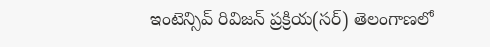ఇంటెన్సివ్ రివిజ‌న్ ప్ర‌క్రియ‌(స‌ర్‌) తెలంగాణ‌లో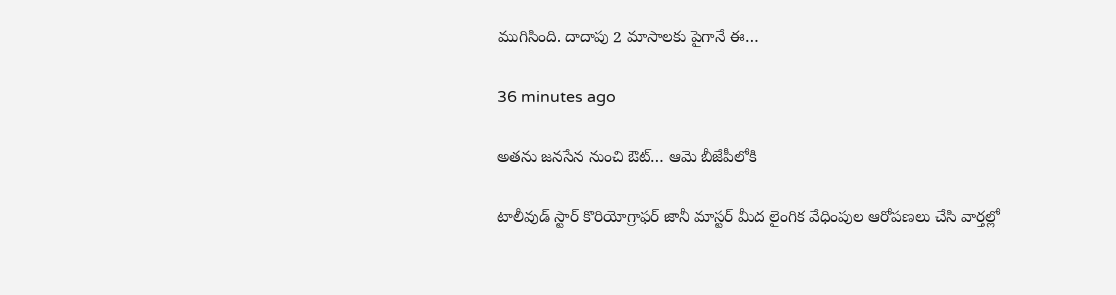ముగిసింది. దాదాపు 2 మాసాల‌కు పైగానే ఈ…

36 minutes ago

అత‌ను జ‌న‌సేన నుంచి ఔట్… ఆమె బీజేపీలోకి

టాలీవుడ్ స్టార్ కొరియోగ్రాఫ‌ర్ జానీ మాస్ట‌ర్ మీద లైంగిక వేధింపుల ఆరోప‌ణ‌లు చేసి వార్త‌ల్లో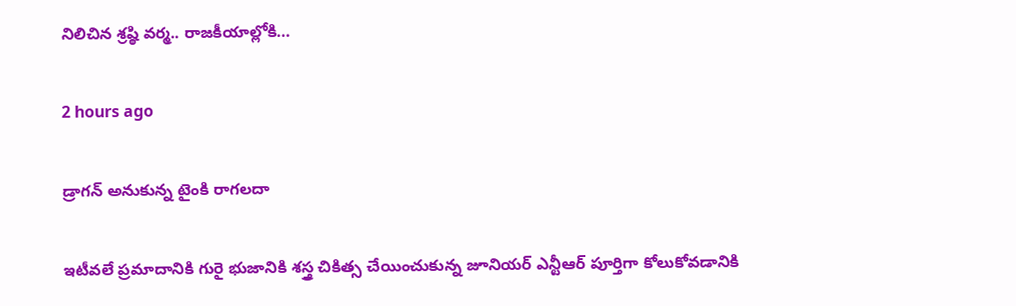నిలిచిన శ్ర‌ష్ఠి వ‌ర్మ.. రాజ‌కీయాల్లోకి…

2 hours ago

డ్రాగన్ అనుకున్న టైంకి రాగలదా

ఇటీవలే ప్రమాదానికి గురై భుజానికి శస్త్ర చికిత్స చేయించుకున్న జూనియర్ ఎన్టీఆర్ పూర్తిగా కోలుకోవడానికి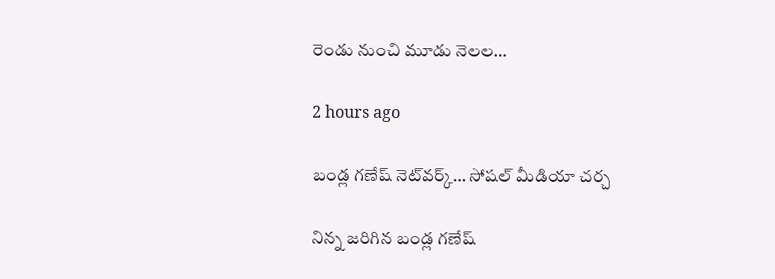రెండు నుంచి మూడు నెలల…

2 hours ago

బండ్ల గణేష్ నెట్‌వర్క్… సోషల్ మీడియా చర్చ

నిన్న జరిగిన బండ్ల గణేష్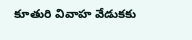కూతురి వివాహ వేడుకకు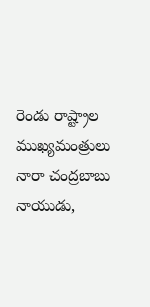రెండు రాష్ట్రాల ముఖ్యమంత్రులు నారా చంద్రబాబు నాయుడు,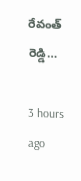రేవంత్ రెడ్డి…

3 hours ago